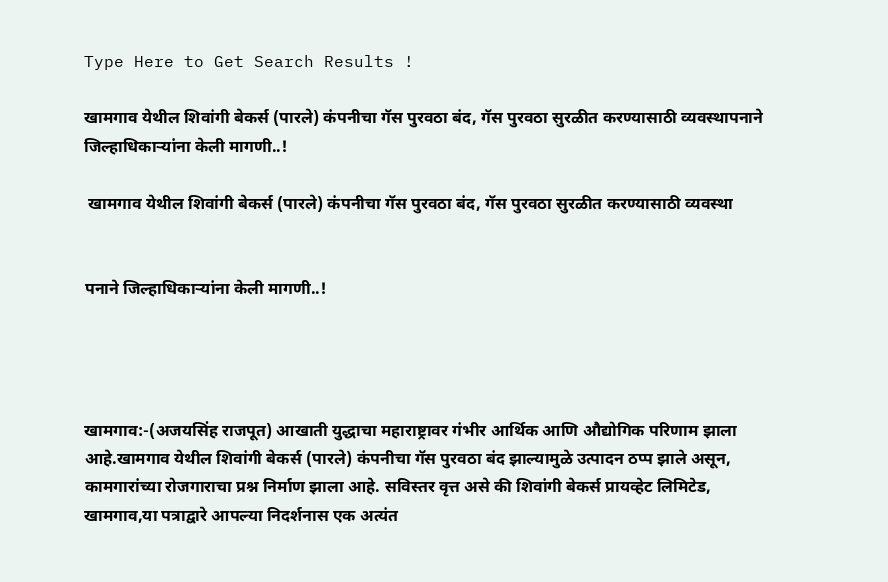Type Here to Get Search Results !

खामगाव येथील शिवांगी बेकर्स (पारले) कंपनीचा गॅस पुरवठा बंद, गॅस पुरवठा सुरळीत करण्यासाठी व्यवस्थापनाने जिल्हाधिकाऱ्यांना केली मागणी..!

 खामगाव येथील शिवांगी बेकर्स (पारले) कंपनीचा गॅस पुरवठा बंद, गॅस पुरवठा सुरळीत करण्यासाठी व्यवस्था


पनाने जिल्हाधिकाऱ्यांना केली मागणी..!




खामगाव:-(अजयसिंह राजपूत) आखाती युद्धाचा महाराष्ट्रावर गंभीर आर्थिक आणि औद्योगिक परिणाम झाला आहे.खामगाव येथील शिवांगी बेकर्स (पारले) कंपनीचा गॅस पुरवठा बंद झाल्यामुळे उत्पादन ठप्प झाले असून, कामगारांच्या रोजगाराचा प्रश्न निर्माण झाला आहे. सविस्तर वृत्त असे की शिवांगी बेकर्स प्रायव्हेट लिमिटेड, खामगाव,या पत्रा‌द्वारे आपल्या निदर्शनास एक अत्यंत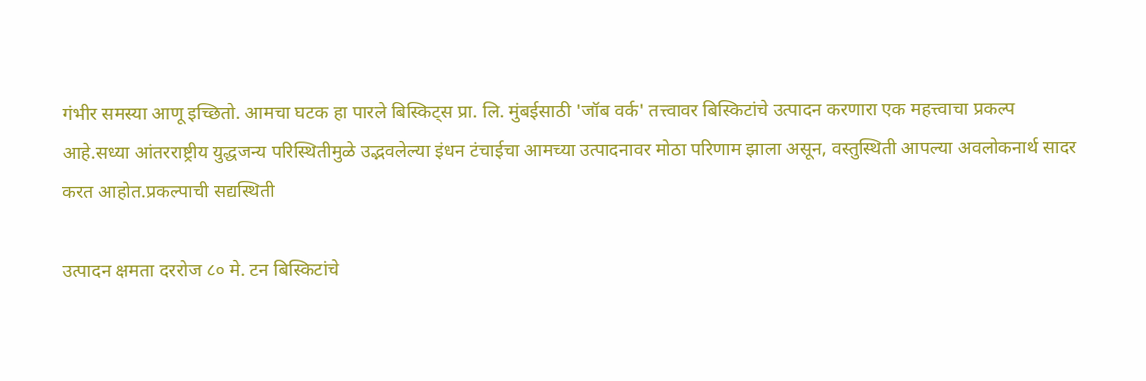गंभीर समस्या आणू इच्छितो. आमचा घटक हा पारले बिस्किट्स प्रा. लि. मुंबईसाठी 'जॉब वर्क' तत्त्वावर बिस्किटांचे उत्पादन करणारा एक महत्त्वाचा प्रकल्प आहे.सध्या आंतरराष्ट्रीय युद्धजन्य परिस्थितीमुळे उ‌द्भवलेल्या इंधन टंचाईचा आमच्या उत्पादनावर मोठा परिणाम झाला असून, वस्तुस्थिती आपल्या अवलोकनार्थ सादर करत आहोत.प्रकल्पाची सद्यस्थिती

उत्पादन क्षमता दररोज ८० मे. टन बिस्किटांचे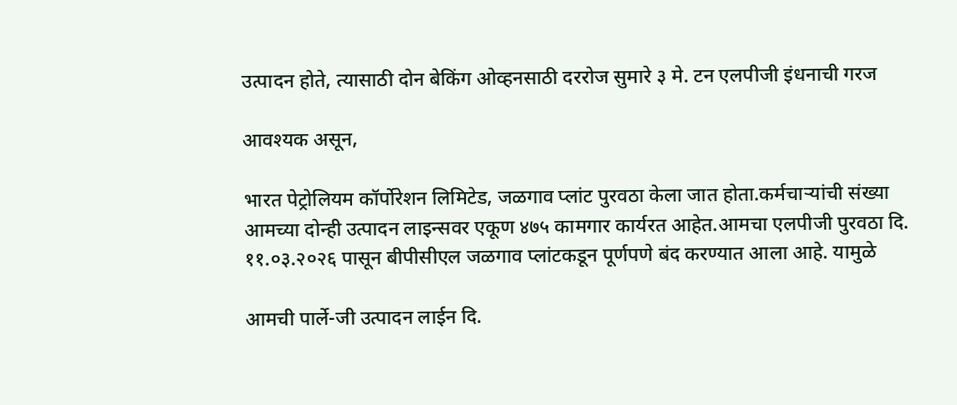उत्पादन होते, त्यासाठी दोन बेकिंग ओव्हनसाठी दररोज सुमारे ३ मे. टन एलपीजी इंधनाची गरज

आवश्यक असून,

भारत पेट्रोलियम कॉर्पोरेशन लिमिटेड, जळगाव प्लांट पुरवठा केला जात होता.कर्मचाऱ्यांची संख्या आमच्या दोन्ही उत्पादन लाइन्सवर एकूण ४७५ कामगार कार्यरत आहेत.आमचा एलपीजी पुरवठा दि. ११.०३.२०२६ पासून बीपीसीएल जळगाव प्लांटकडून पूर्णपणे बंद करण्यात आला आहे. यामुळे

आमची पार्ले-जी उत्पादन लाईन दि.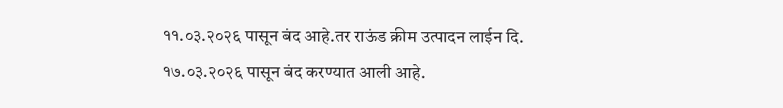११.०३.२०२६ पासून बंद आहे.तर राऊंड क्रीम उत्पादन लाईन दि. १७.०३.२०२६ पासून बंद करण्यात आली आहे.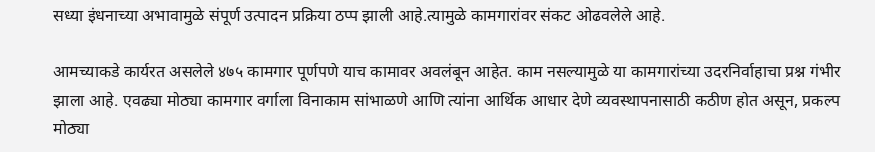सध्या इंधनाच्या अभावामुळे संपूर्ण उत्पादन प्रक्रिया ठप्प झाली आहे.त्यामुळे कामगारांवर संकट ओढवलेले आहे.

आमच्याकडे कार्यरत असलेले ४७५ कामगार पूर्णपणे याच कामावर अवलंबून आहेत. काम नसल्यामुळे या कामगारांच्या उदरनिर्वाहाचा प्रश्न गंभीर झाला आहे. एवढ्या मोठ्या कामगार वर्गाला विनाकाम सांभाळणे आणि त्यांना आर्थिक आधार देणे व्यवस्थापनासाठी कठीण होत असून, प्रकल्प मोठ्या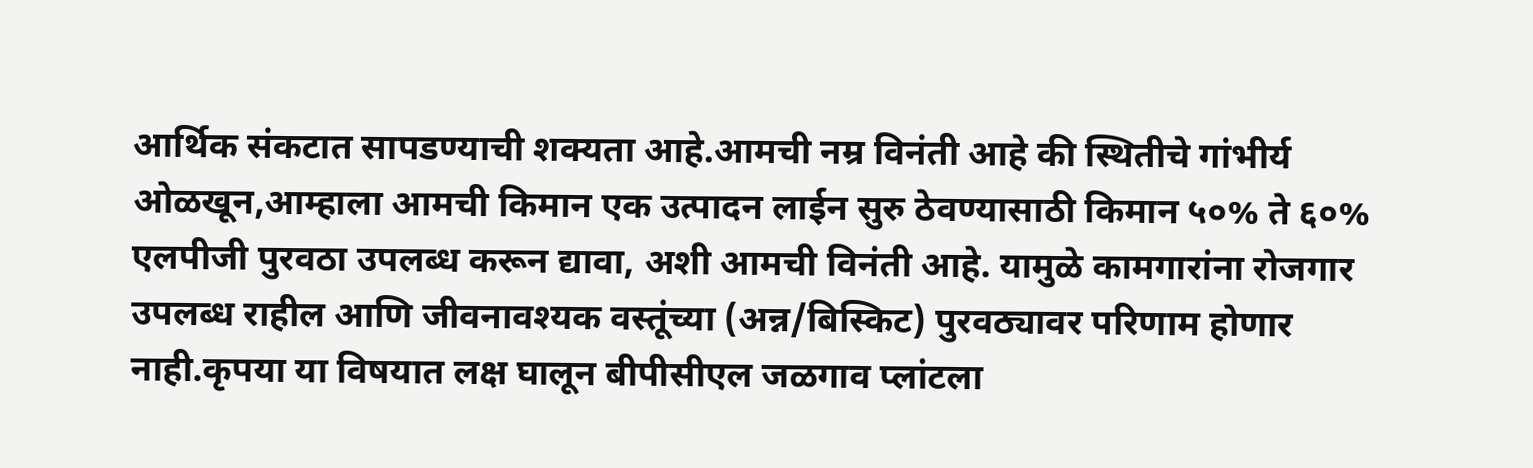आर्थिक संकटात सापडण्याची शक्यता आहे.आमची नम्र विनंती आहे की स्थितीचे गांभीर्य ओळखून,आम्हाला आमची किमान एक उत्पादन लाईन सुरु ठेवण्यासाठी किमान ५०% ते ६०% एलपीजी पुरवठा उपलब्ध करून द्यावा, अशी आमची विनंती आहे. यामुळे कामगारांना रोजगार उपलब्ध राहील आणि जीवनावश्यक वस्तूंच्या (अन्न/बिस्किट) पुरवठ्यावर परिणाम होणार नाही.कृपया या विषयात लक्ष घालून बीपीसीएल जळगाव प्लांटला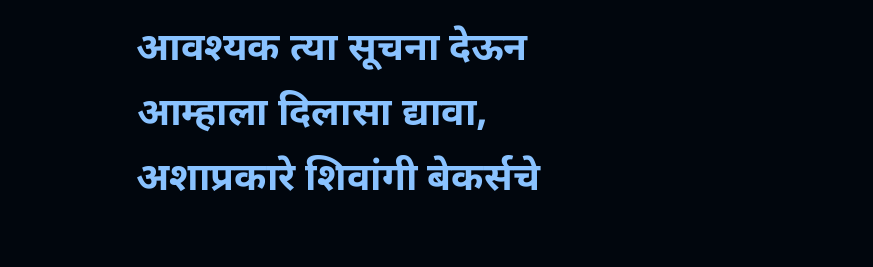आवश्यक त्या सूचना देऊन आम्हाला दिलासा द्यावा, अशाप्रकारे शिवांगी बेकर्सचे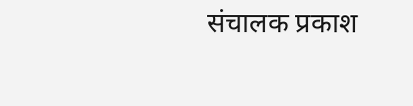संचालक प्रकाश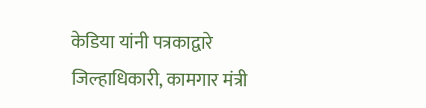केडिया यांनी पत्रकाद्वारे जिल्हाधिकारी, कामगार मंत्री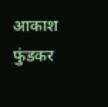आकाश फुंडकर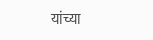यांच्या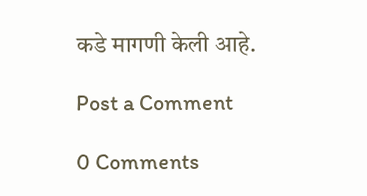कडे मागणी केली आहे.

Post a Comment

0 Comments